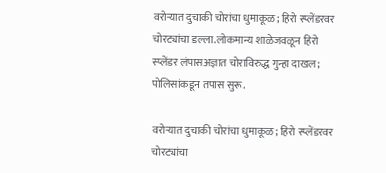वरोऱ्यात दुचाकी चोरांचा धुमाकूळ; हिरो स्प्लेंडरवर चोरट्यांचा डल्ला.लोकमान्य शाळेजवळून हिरो स्प्लेंडर लंपासअज्ञात चोराविरुद्ध गुन्हा दाखल; पोलिसांकडून तपास सुरू.

वरोऱ्यात दुचाकी चोरांचा धुमाकूळ; हिरो स्प्लेंडरवर चोरट्यांचा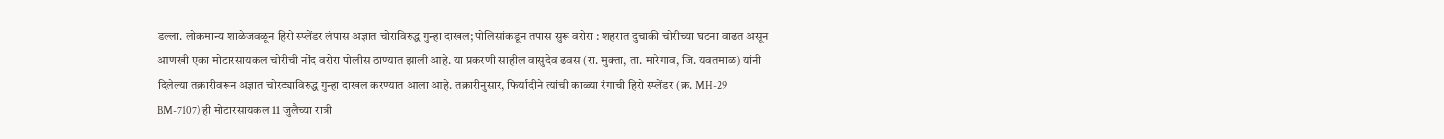डल्ला. लोकमान्य शाळेजवळून हिरो स्प्लेंडर लंपास अज्ञात चोराविरुद्ध गुन्हा दाखल; पोलिसांकडून तपास सुरू वरोरा : शहरात दुचाकी चोरीच्या घटना वाढत असून आणखी एका मोटारसायकल चोरीची नोंद वरोरा पोलीस ठाण्यात झाली आहे. या प्रकरणी साहील वासुदेव ढवस (रा. मुक्ता, ता. मारेगाव, जि. यवतमाळ) यांनी दिलेल्या तक्रारीवरून अज्ञात चोरट्याविरुद्ध गुन्हा दाखल करण्यात आला आहे. तक्रारीनुसार, फिर्यादीने त्यांची काळ्या रंगाची हिरो स्प्लेंडर (क्र. MH-29 BM-7107) ही मोटारसायकल 11 जुलैच्या रात्री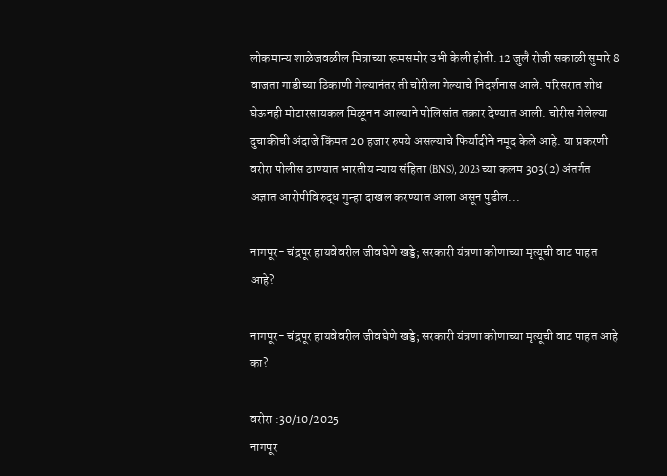लोकमान्य शाळेजवळील मित्राच्या रूमसमोर उभी केली होती. 12 जुलै रोजी सकाळी सुमारे 8 वाजता गाडीच्या ठिकाणी गेल्यानंतर ती चोरीला गेल्याचे निदर्शनास आले. परिसरात शोध घेऊनही मोटारसायकल मिळून न आल्याने पोलिसांत तक्रार देण्यात आली. चोरीस गेलेल्या दुचाकीची अंदाजे किंमत 20 हजार रुपये असल्याचे फिर्यादीने नमूद केले आहे. या प्रकरणी वरोरा पोलीस ठाण्यात भारतीय न्याय संहिता (BNS), 2023 च्या कलम 303(2) अंतर्गत अज्ञात आरोपीविरुद्ध गुन्हा दाखल करण्यात आला असून पुढील...

नागपूर- चंद्रपूर हायवेवरील जीवघेणे खड्डे; सरकारी यंत्रणा कोणाच्या मृत्यूची वाट पाहत आहे?

नागपूर- चंद्रपूर हायवेवरील जीवघेणे खड्डे; सरकारी यंत्रणा कोणाच्या मृत्यूची वाट पाहत आहे का?

वरोरा :30/10/2025
नागपूर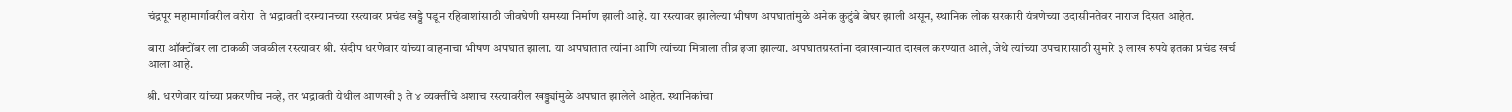चंद्रपूर महामार्गावरील वरोरा  ते भद्रावती दरम्यानच्या रस्त्यावर प्रचंड खड्डे पडून रहिवाशांसाठी जीवघेणी समस्या निर्माण झाली आहे. या रस्त्यावर झालेल्या भीषण अपघातांमुळे अनेक कुटुंबे बेघर झाली असून, स्थानिक लोक सरकारी यंत्रणेच्या उदासीनतेवर नाराज दिसत आहेत.

बारा ऑक्टोंबर ला टाकळी जवळील रस्त्यावर श्री. संदीप धरणेवार यांच्या वाहनाचा भीषण अपघात झाला. या अपघातात त्यांना आणि त्यांच्या मित्राला तीव्र इजा झाल्या. अपघातग्रस्तांना दवाखान्यात दाखल करण्यात आले, जेथे त्यांच्या उपचारासाठी सुमारे ३ लाख रुपये इतका प्रचंड खर्च आला आहे.

श्री. धरणेवार यांच्या प्रकरणीच नव्हे, तर भद्रावती येथील आणखी ३ ते ४ व्यक्तींचे अशाच रस्त्यावरील खड्ड्यांमुळे अपघात झालेले आहेत. स्थानिकांचा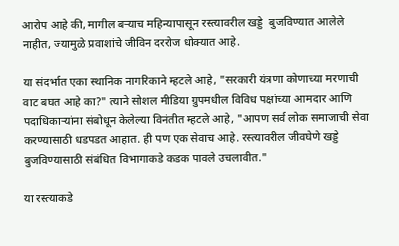आरोप आहे की, मागील बऱ्याच महिन्यापासून रस्त्यावरील खड्डे  बुजविण्यात आलेले नाहीत, ज्यामुळे प्रवाशांचे जीविन दररोज धोक्यात आहे.

या संदर्भात एका स्थानिक नागरिकाने म्हटले आहे, "सरकारी यंत्रणा कोणाच्या मरणाची वाट बघत आहे का?" त्याने सोशल मीडिया ग्रुपमधील विविध पक्षांच्या आमदार आणि पदाधिकाऱ्यांना संबोधून केलेल्या विनंतीत म्हटले आहे, "आपण सर्व लोक समाजाची सेवा करण्यासाठी धडपडत आहात. ही पण एक सेवाच आहे. रस्त्यावरील जीवघेणे खड्डे बुजविण्यासाठी संबंधित विभागाकडे कडक पावले उचलावीत."

या रस्त्याकडे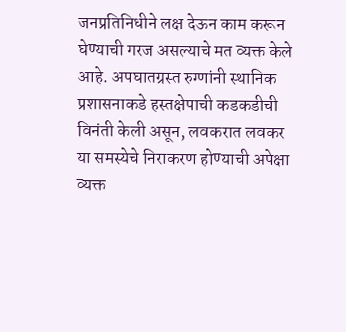जनप्रतिनिधीने लक्ष देऊन काम करून घेण्याची गरज असल्याचे मत व्यक्त केले आहे. अपघातग्रस्त रुग्णांनी स्थानिक प्रशासनाकडे हस्तक्षेपाची कडकडीची विनंती केली असून, लवकरात लवकर या समस्येचे निराकरण होण्याची अपेक्षा व्यक्त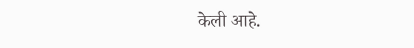केली आहे.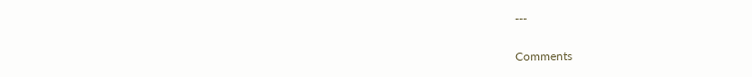---

Comments